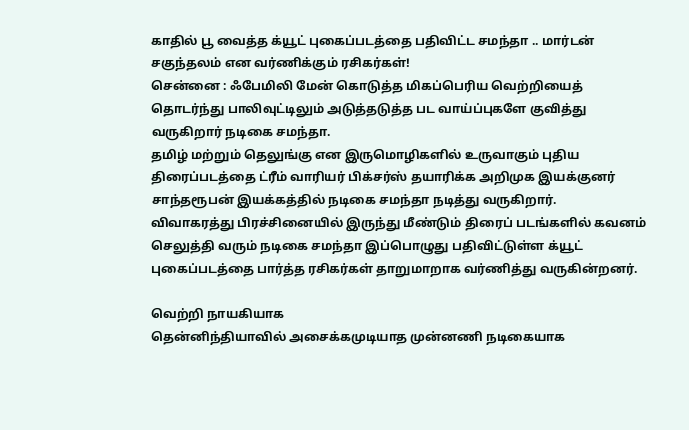காதில் பூ வைத்த க்யூட் புகைப்படத்தை பதிவிட்ட சமந்தா .. மார்டன் சகுந்தலம் என வர்ணிக்கும் ரசிகர்கள்!
சென்னை : ஃபேமிலி மேன் கொடுத்த மிகப்பெரிய வெற்றியைத் தொடர்ந்து பாலிவுட்டிலும் அடுத்தடுத்த பட வாய்ப்புகளே குவித்து வருகிறார் நடிகை சமந்தா.
தமிழ் மற்றும் தெலுங்கு என இருமொழிகளில் உருவாகும் புதிய திரைப்படத்தை ட்ரீம் வாரியர் பிக்சர்ஸ் தயாரிக்க அறிமுக இயக்குனர் சாந்தரூபன் இயக்கத்தில் நடிகை சமந்தா நடித்து வருகிறார்.
விவாகரத்து பிரச்சினையில் இருந்து மீண்டும் திரைப் படங்களில் கவனம் செலுத்தி வரும் நடிகை சமந்தா இப்பொழுது பதிவிட்டுள்ள க்யூட் புகைப்படத்தை பார்த்த ரசிகர்கள் தாறுமாறாக வர்ணித்து வருகின்றனர்.

வெற்றி நாயகியாக
தென்னிந்தியாவில் அசைக்கமுடியாத முன்னணி நடிகையாக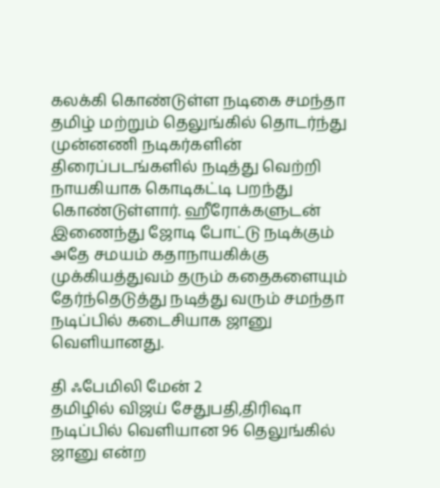கலக்கி கொண்டுள்ள நடிகை சமந்தா தமிழ் மற்றும் தெலுங்கில் தொடர்ந்து முன்னணி நடிகர்களின் திரைப்படங்களில் நடித்து வெற்றி நாயகியாக கொடிகட்டி பறந்து கொண்டுள்ளார். ஹீரோக்களுடன் இணைந்து ஜோடி போட்டு நடிக்கும் அதே சமயம் கதாநாயகிக்கு முக்கியத்துவம் தரும் கதைகளையும் தேர்ந்தெடுத்து நடித்து வரும் சமந்தா நடிப்பில் கடைசியாக ஜானு வெளியானது.

தி ஃபேமிலி மேன் 2
தமிழில் விஜய் சேதுபதி,திரிஷா நடிப்பில் வெளியான 96 தெலுங்கில் ஜானு என்ற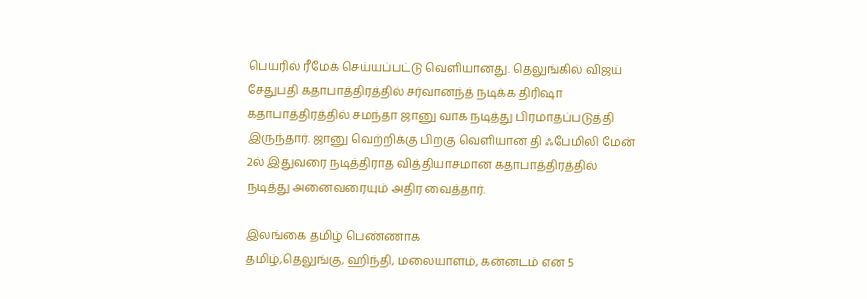பெயரில் ரீமேக் செய்யப்பட்டு வெளியானது. தெலுங்கில் விஜய் சேதுபதி கதாபாத்திரத்தில் சர்வானந்த் நடிக்க திரிஷா கதாபாத்திரத்தில் சமந்தா ஜானு வாக நடித்து பிரமாதப்படுத்தி இருந்தார். ஜானு வெற்றிக்கு பிறகு வெளியான தி ஃபேமிலி மேன் 2ல் இதுவரை நடித்திராத வித்தியாசமான கதாபாத்திரத்தில் நடித்து அனைவரையும் அதிர வைத்தார்.

இலங்கை தமிழ் பெண்ணாக
தமிழ்,தெலுங்கு, ஹிந்தி, மலையாளம், கன்னடம் என 5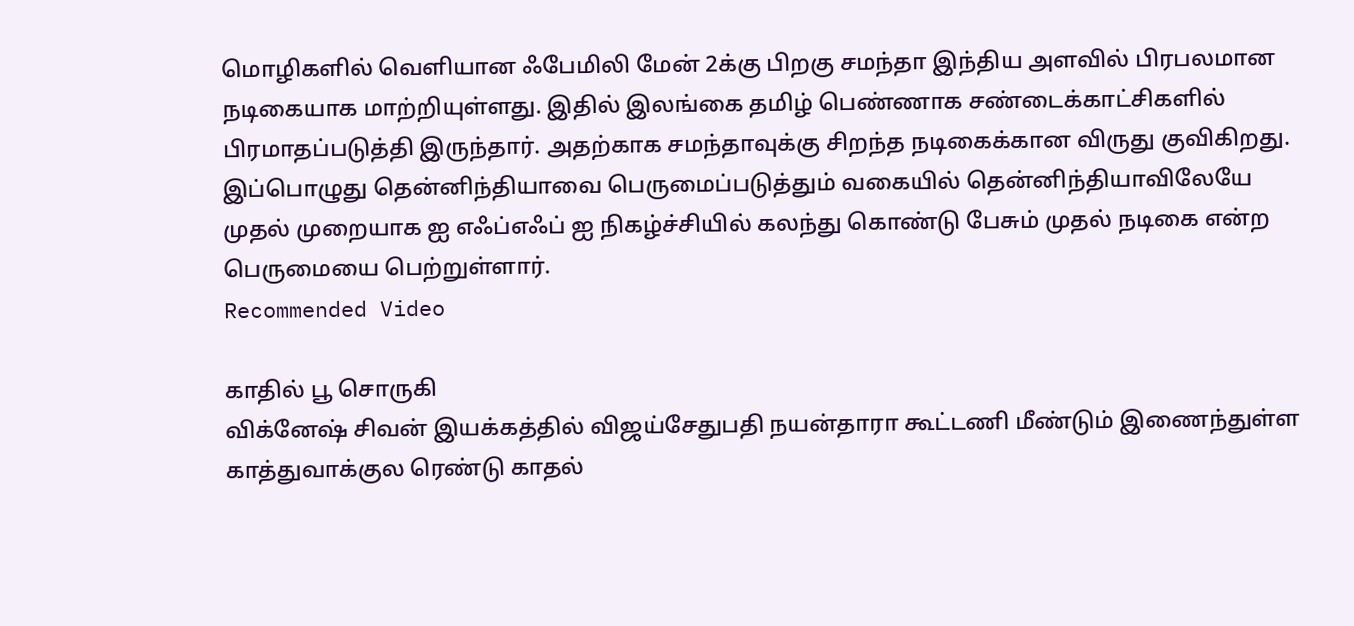மொழிகளில் வெளியான ஃபேமிலி மேன் 2க்கு பிறகு சமந்தா இந்திய அளவில் பிரபலமான நடிகையாக மாற்றியுள்ளது. இதில் இலங்கை தமிழ் பெண்ணாக சண்டைக்காட்சிகளில் பிரமாதப்படுத்தி இருந்தார். அதற்காக சமந்தாவுக்கு சிறந்த நடிகைக்கான விருது குவிகிறது. இப்பொழுது தென்னிந்தியாவை பெருமைப்படுத்தும் வகையில் தென்னிந்தியாவிலேயே முதல் முறையாக ஐ எஃப்எஃப் ஐ நிகழ்ச்சியில் கலந்து கொண்டு பேசும் முதல் நடிகை என்ற பெருமையை பெற்றுள்ளார்.
Recommended Video

காதில் பூ சொருகி
விக்னேஷ் சிவன் இயக்கத்தில் விஜய்சேதுபதி நயன்தாரா கூட்டணி மீண்டும் இணைந்துள்ள காத்துவாக்குல ரெண்டு காதல்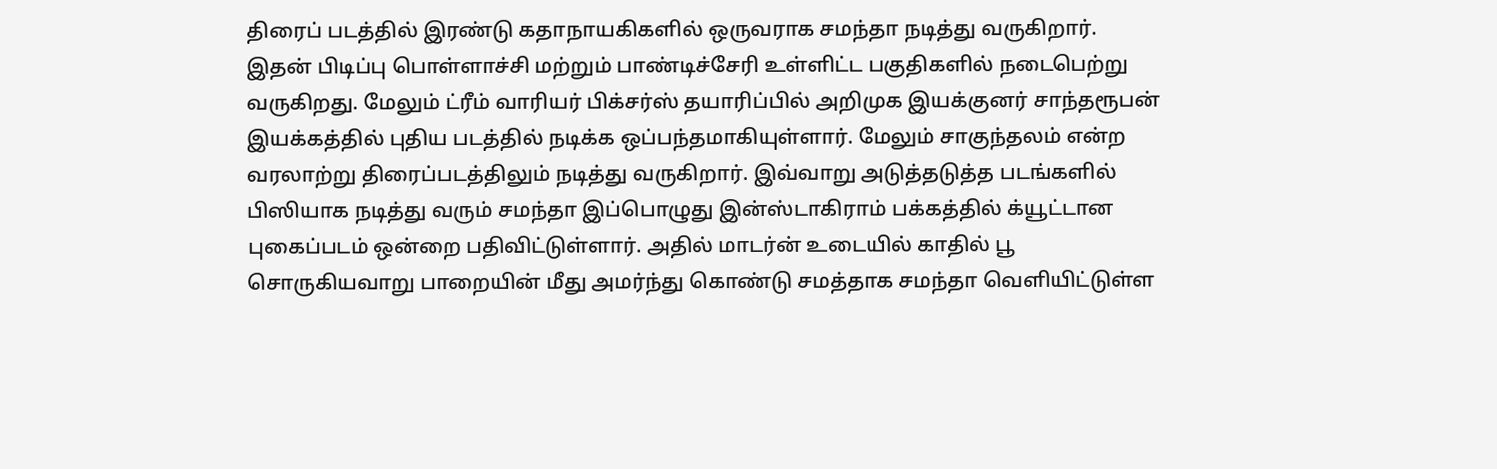திரைப் படத்தில் இரண்டு கதாநாயகிகளில் ஒருவராக சமந்தா நடித்து வருகிறார். இதன் பிடிப்பு பொள்ளாச்சி மற்றும் பாண்டிச்சேரி உள்ளிட்ட பகுதிகளில் நடைபெற்று வருகிறது. மேலும் ட்ரீம் வாரியர் பிக்சர்ஸ் தயாரிப்பில் அறிமுக இயக்குனர் சாந்தரூபன் இயக்கத்தில் புதிய படத்தில் நடிக்க ஒப்பந்தமாகியுள்ளார். மேலும் சாகுந்தலம் என்ற வரலாற்று திரைப்படத்திலும் நடித்து வருகிறார். இவ்வாறு அடுத்தடுத்த படங்களில் பிஸியாக நடித்து வரும் சமந்தா இப்பொழுது இன்ஸ்டாகிராம் பக்கத்தில் க்யூட்டான புகைப்படம் ஒன்றை பதிவிட்டுள்ளார். அதில் மாடர்ன் உடையில் காதில் பூ சொருகியவாறு பாறையின் மீது அமர்ந்து கொண்டு சமத்தாக சமந்தா வெளியிட்டுள்ள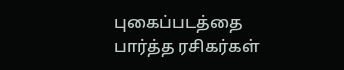புகைப்படத்தை பார்த்த ரசிகர்கள்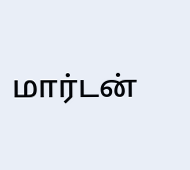மார்டன்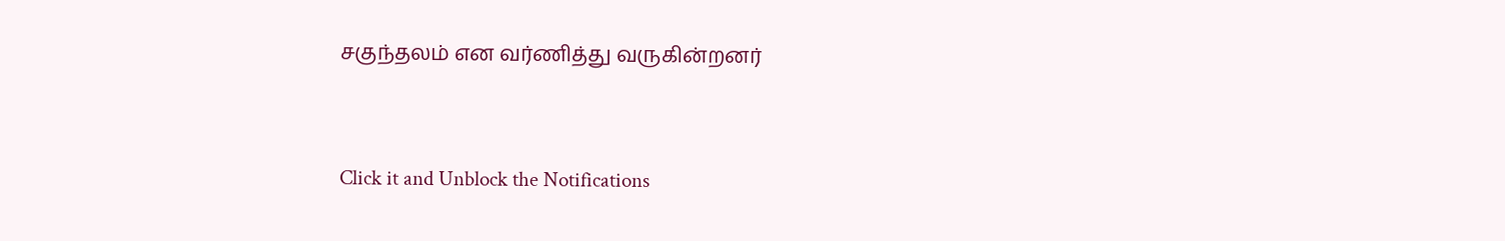சகுந்தலம் என வர்ணித்து வருகின்றனர்


Click it and Unblock the Notifications